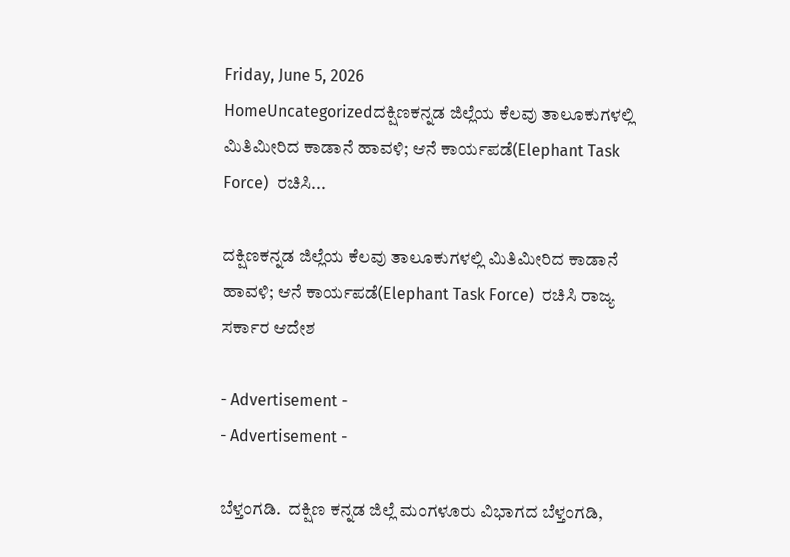Friday, June 5, 2026
HomeUncategorizedದಕ್ಷಿಣಕನ್ನಡ ಜಿಲ್ಲೆಯ ಕೆಲವು ತಾಲೂಕುಗಳಲ್ಲಿ ಮಿತಿಮೀರಿದ ಕಾಡಾನೆ ಹಾವಳಿ; ಆನೆ ಕಾರ್ಯಪಡೆ(Elephant Task Force)  ರಚಿಸಿ...

ದಕ್ಷಿಣಕನ್ನಡ ಜಿಲ್ಲೆಯ ಕೆಲವು ತಾಲೂಕುಗಳಲ್ಲಿ ಮಿತಿಮೀರಿದ ಕಾಡಾನೆ ಹಾವಳಿ; ಆನೆ ಕಾರ್ಯಪಡೆ(Elephant Task Force)  ರಚಿಸಿ ರಾಜ್ಯ ಸರ್ಕಾರ ಆದೇಶ

- Advertisement -
- Advertisement -

ಬೆಳ್ತಂಗಡಿ.  ದಕ್ಷಿಣ ಕನ್ನಡ ಜಿಲ್ಲೆ ಮಂಗಳೂರು ವಿಭಾಗದ ಬೆಳ್ತಂಗಡಿ,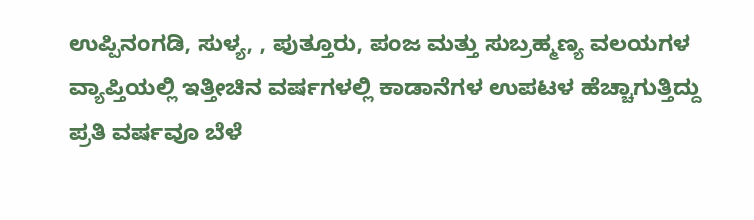ಉಪ್ಪಿನಂಗಡಿ, ಸುಳ್ಯ, , ಪುತ್ತೂರು, ಪಂಜ ಮತ್ತು ಸುಬ್ರಹ್ಮಣ್ಯ ವಲಯಗಳ ವ್ಯಾಪ್ತಿಯಲ್ಲಿ ಇತ್ತೀಚಿನ ವರ್ಷಗಳಲ್ಲಿ ಕಾಡಾನೆಗಳ ಉಪಟಳ ಹೆಚ್ಚಾಗುತ್ತಿದ್ದು ಪ್ರತಿ ವರ್ಷವೂ ಬೆಳೆ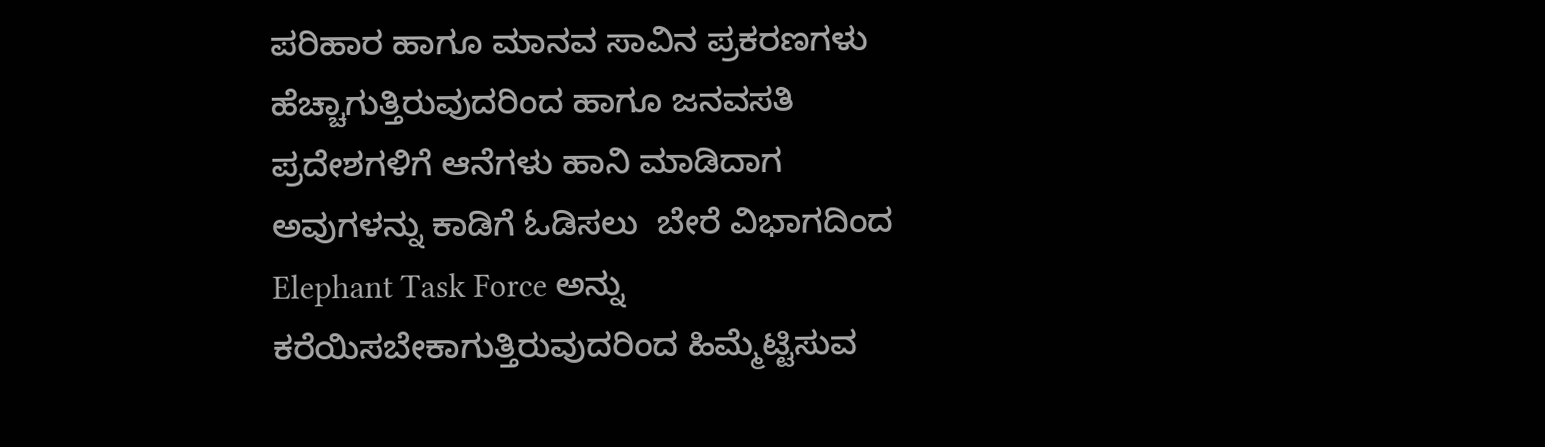ಪರಿಹಾರ ಹಾಗೂ ಮಾನವ ಸಾವಿನ ಪ್ರಕರಣಗಳು ಹೆಚ್ಚಾಗುತ್ತಿರುವುದರಿಂದ ಹಾಗೂ ಜನವಸತಿ ಪ್ರದೇಶಗಳಿಗೆ ಆನೆಗಳು ಹಾನಿ ಮಾಡಿದಾಗ  ಅವುಗಳನ್ನು ಕಾಡಿಗೆ ಓಡಿಸಲು  ಬೇರೆ ವಿಭಾಗದಿಂದ Elephant Task Force ಅನ್ನು ಕರೆಯಿಸಬೇಕಾಗುತ್ತಿರುವುದರಿಂದ ಹಿಮ್ಮೆಟ್ಟಿಸುವ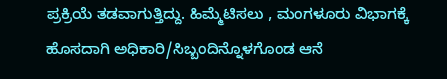ಪ್ರಕ್ರಿಯೆ ತಡವಾಗುತ್ತಿದ್ದು. ಹಿಮ್ಮೆಟಿಸಲು , ಮಂಗಳೂರು ವಿಭಾಗಕ್ಕೆ ಹೊಸದಾಗಿ ಅಧಿಕಾರಿ/ಸಿಬ್ಬಂದಿನ್ನೊಳಗೊಂಡ ಆನೆ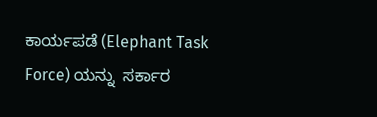ಕಾರ್ಯಪಡೆ (Elephant Task Force) ಯನ್ನು  ಸರ್ಕಾರ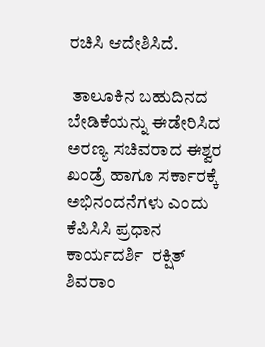ರಚಿಸಿ ಆದೇಶಿಸಿದೆ.

 ತಾಲೂಕಿನ ಬಹುದಿನದ ಬೇಡಿಕೆಯನ್ನು ಈಡೇರಿಸಿದ ಅರಣ್ಯ ಸಚಿವರಾದ ಈಶ್ವರ ಖಂಡ್ರೆ ಹಾಗೂ ಸರ್ಕಾರಕ್ಕೆ ಅಭಿನಂದನೆಗಳು ಎಂದು ಕೆಪಿಸಿಸಿ ಪ್ರಧಾನ ಕಾರ್ಯದರ್ಶಿ  ರಕ್ಷಿತ್ ಶಿವರಾಂ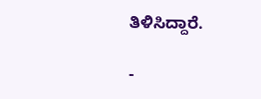ತಿಳಿಸಿದ್ದಾರೆ.

-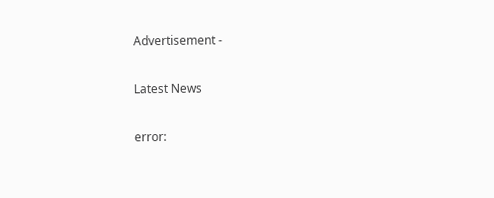Advertisement -

Latest News

error: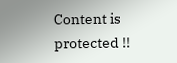Content is protected !!